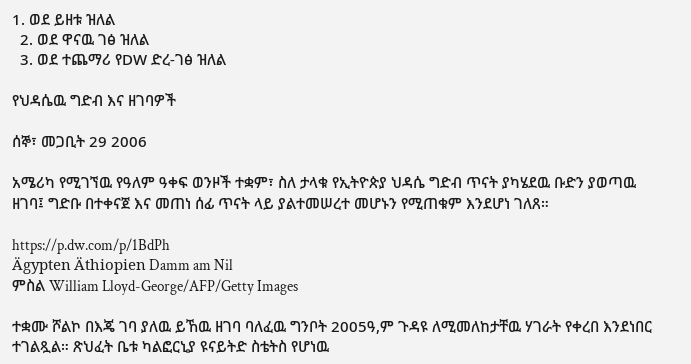1. ወደ ይዘቱ ዝለል
  2. ወደ ዋናዉ ገፅ ዝለል
  3. ወደ ተጨማሪ የDW ድረ-ገፅ ዝለል

የህዳሴዉ ግድብ እና ዘገባዎች

ሰኞ፣ መጋቢት 29 2006

አሜሪካ የሚገኘዉ የዓለም ዓቀፍ ወንዞች ተቋም፣ ስለ ታላቁ የኢትዮጵያ ህዳሴ ግድብ ጥናት ያካሄደዉ ቡድን ያወጣዉ ዘገባ፤ ግድቡ በተቀናጀ እና መጠነ ሰፊ ጥናት ላይ ያልተመሠረተ መሆኑን የሚጠቁም እንደሆነ ገለጸ።

https://p.dw.com/p/1BdPh
Ägypten Äthiopien Damm am Nil
ምስል William Lloyd-George/AFP/Getty Images

ተቋሙ ሾልኮ በእጄ ገባ ያለዉ ይኸዉ ዘገባ ባለፈዉ ግንቦት 2005ዓ,ም ጉዳዩ ለሚመለከታቸዉ ሃገራት የቀረበ እንደነበር ተገልጿል። ጽህፈት ቤቱ ካልፎርኒያ ዩናይትድ ስቴትስ የሆነዉ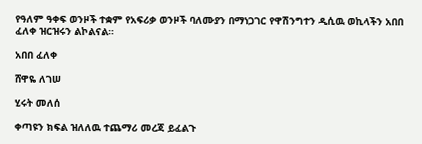የዓለም ዓቀፍ ወንዞች ተቋም የአፍሪቃ ወንዞች ባለሙያን በማነጋገር የዋሽንግተን ዲሲዉ ወኪላችን አበበ ፈለቀ ዝርዝሩን ልኮልናል።

አበበ ፈለቀ

ሸዋዬ ለገሠ

ሂሩት መለሰ

ቀጣዩን ክፍል ዝለለዉ ተጨማሪ መረጃ ይፈልጉ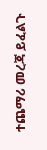ተጨማሪ መረጃ ይፈልጉ